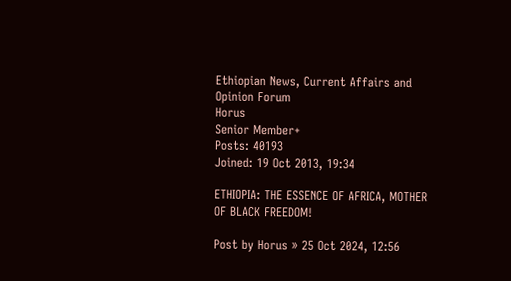Ethiopian News, Current Affairs and Opinion Forum
Horus
Senior Member+
Posts: 40193
Joined: 19 Oct 2013, 19:34

ETHIOPIA: THE ESSENCE OF AFRICA, MOTHER OF BLACK FREEDOM!

Post by Horus » 25 Oct 2024, 12:56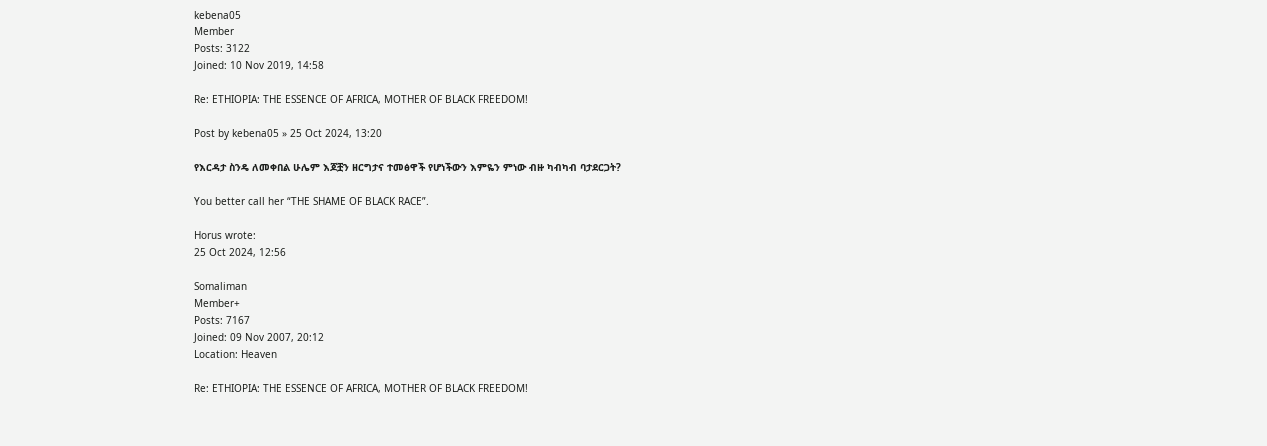kebena05
Member
Posts: 3122
Joined: 10 Nov 2019, 14:58

Re: ETHIOPIA: THE ESSENCE OF AFRICA, MOTHER OF BLACK FREEDOM!

Post by kebena05 » 25 Oct 2024, 13:20

የእርዳታ ስንዴ ለመቀበል ሁሌም እጆቿን ዘርግታና ተመፅዋች የሆነችውን እምዬን ምነው ብዙ ካብካብ ባታደርጋት?

You better call her “THE SHAME OF BLACK RACE”.

Horus wrote:
25 Oct 2024, 12:56

Somaliman
Member+
Posts: 7167
Joined: 09 Nov 2007, 20:12
Location: Heaven

Re: ETHIOPIA: THE ESSENCE OF AFRICA, MOTHER OF BLACK FREEDOM!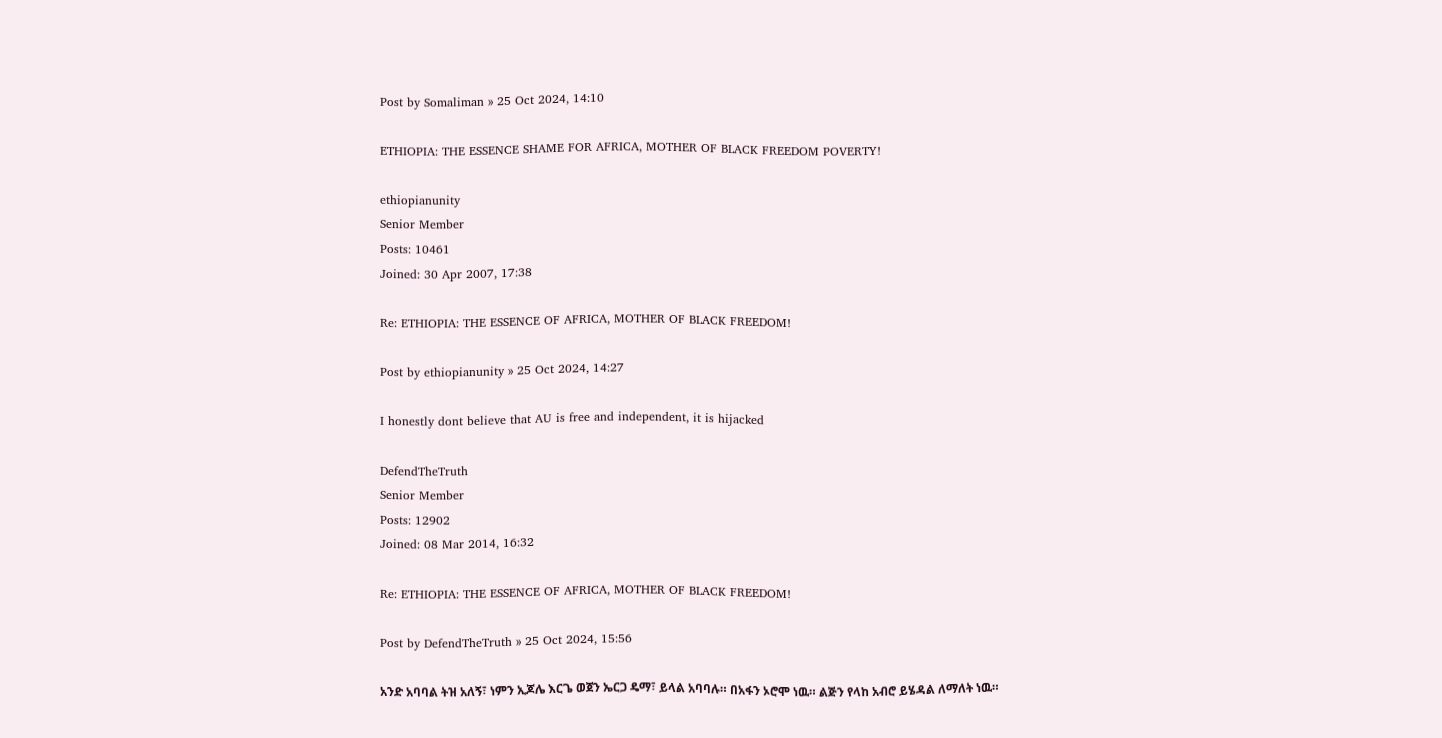Post by Somaliman » 25 Oct 2024, 14:10

ETHIOPIA: THE ESSENCE SHAME FOR AFRICA, MOTHER OF BLACK FREEDOM POVERTY!

ethiopianunity
Senior Member
Posts: 10461
Joined: 30 Apr 2007, 17:38

Re: ETHIOPIA: THE ESSENCE OF AFRICA, MOTHER OF BLACK FREEDOM!

Post by ethiopianunity » 25 Oct 2024, 14:27

I honestly dont believe that AU is free and independent, it is hijacked

DefendTheTruth
Senior Member
Posts: 12902
Joined: 08 Mar 2014, 16:32

Re: ETHIOPIA: THE ESSENCE OF AFRICA, MOTHER OF BLACK FREEDOM!

Post by DefendTheTruth » 25 Oct 2024, 15:56

አንድ አባባል ትዝ አለኝ፣ ነምን ኢጆሌ እርጌ ወጀን ኤርጋ ዴማ፣ ይላል አባባሉ። በአፋን ኦሮሞ ነዉ። ልጅን የላከ አብሮ ይሄዳል ለማለት ነዉ።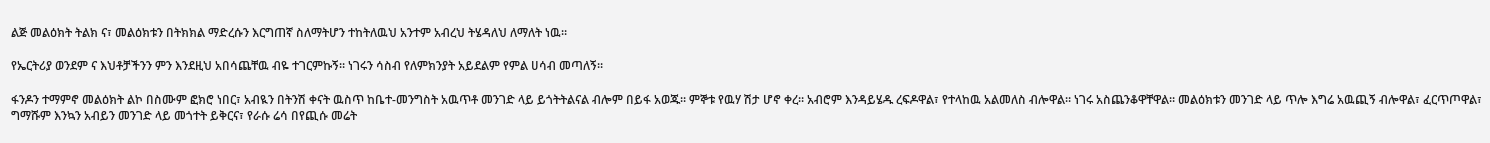ልጅ መልዕክት ትልክ ና፣ መልዕክቱን በትክክል ማድረሱን እርግጠኛ ስለማትሆን ተከትለዉህ አንተም አብረህ ትሄዳለህ ለማለት ነዉ።

የኤርትሪያ ወንደም ና እህቶቻችንን ምን እንደዚህ አበሳጨቸዉ ብዬ ተገርምኩኝ። ነገሩን ሳስብ የለምክንያት አይደልም የምል ሀሳብ መጣለኝ።

ፋንዶን ተማምኖ መልዕክት ልኮ በስሙም ፎክሮ ነበር፣ አብዪን በትንሽ ቀናት ዉስጥ ከቤተ-መንግስት አዉጥቶ መንገድ ላይ ይጎትትልናል ብሎም በይፋ አወጁ። ምኞቱ የዉሃ ሽታ ሆኖ ቀረ። አብሮም እንዳይሄዱ ረፍዶዋል፣ የተላከዉ አልመለስ ብሎዋል። ነገሩ አስጨንቆዋቸዋል። መልዕክቱን መንገድ ላይ ጥሎ እግሬ አዉጪኝ ብሎዋል፣ ፈርጥጦዋል፣ ግማሹም እንኳን አብይን መንገድ ላይ መጎተት ይቅርና፣ የራሱ ሬሳ በየጪሱ መሬት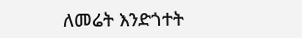ለመሬት እንድጎተት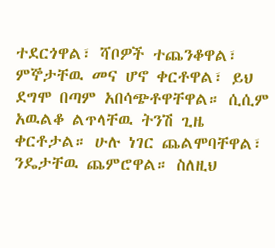ተደርጎዋል፣ ሻቦዎች ተጨንቆዋል፣ ምኞታቸዉ መና ሆኖ ቀርቶዋል፣ ይህ ደግሞ በጣም አበሳጭቶዋቸዋል። ሲሲም አዉልቆ ልጥላቸዉ ትንሽ ጊዜ ቀርቶታል። ሁሉ ነገር ጨልሞባቸዋል፣ ንዴታቸዉ ጨምሮዋል። ስለዚህ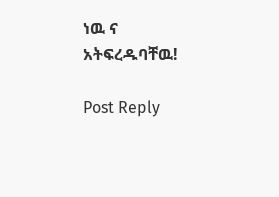ነዉ ና አትፍረዱባቸዉ!

Post Reply